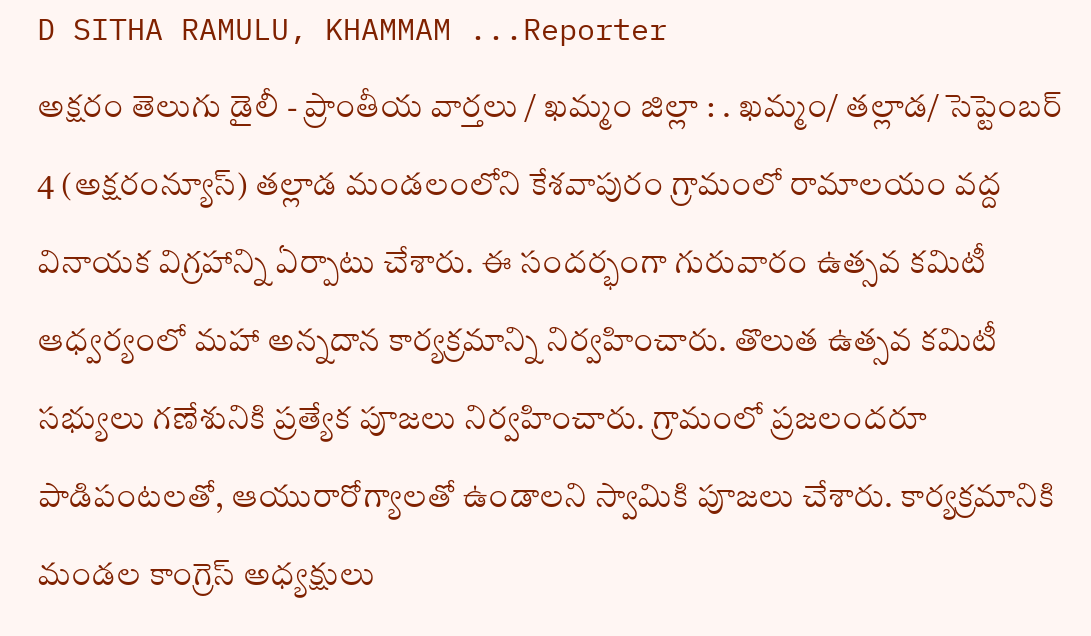D SITHA RAMULU, KHAMMAM ...Reporter
అక్షరం తెలుగు డైలీ - ప్రాంతీయ వార్తలు / ఖమ్మం జిల్లా : . ఖమ్మం/ తల్లాడ/ సెప్టెంబర్ 4 (అక్షరంన్యూస్) తల్లాడ మండలంలోని కేశవాపురం గ్రామంలో రామాలయం వద్ద వినాయక విగ్రహాన్ని ఏర్పాటు చేశారు. ఈ సందర్భంగా గురువారం ఉత్సవ కమిటీ ఆధ్వర్యంలో మహా అన్నదాన కార్యక్రమాన్ని నిర్వహించారు. తొలుత ఉత్సవ కమిటీ సభ్యులు గణేశునికి ప్రత్యేక పూజలు నిర్వహించారు. గ్రామంలో ప్రజలందరూ పాడిపంటలతో, ఆయురారోగ్యాలతో ఉండాలని స్వామికి పూజలు చేశారు. కార్యక్రమానికి మండల కాంగ్రెస్ అధ్యక్షులు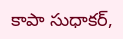కాపా సుధాకర్,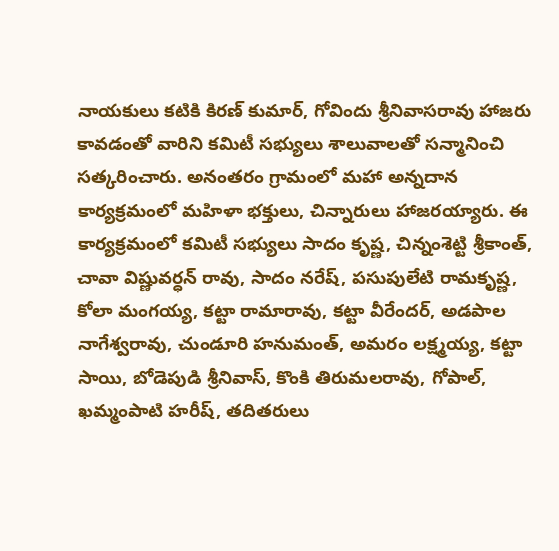నాయకులు కటికి కిరణ్ కుమార్, గోవిందు శ్రీనివాసరావు హాజరు కావడంతో వారిని కమిటీ సభ్యులు శాలువాలతో సన్మానించి సత్కరించారు. అనంతరం గ్రామంలో మహా అన్నదాన కార్యక్రమంలో మహిళా భక్తులు, చిన్నారులు హాజరయ్యారు. ఈ కార్యక్రమంలో కమిటీ సభ్యులు సాదం కృష్ణ, చిన్నంశెట్టి శ్రీకాంత్, చావా విష్ణువర్ధన్ రావు, సాదం నరేష్, పసుపులేటి రామకృష్ణ, కోలా మంగయ్య, కట్టా రామారావు, కట్టా వీరేందర్, అడపాల నాగేశ్వరావు, చుండూరి హనుమంత్, అమరం లక్ష్మయ్య, కట్టా సాయి, బోడెపుడి శ్రీనివాస్, కొంకి తిరుమలరావు, గోపాల్, ఖమ్మంపాటి హరీష్, తదితరులు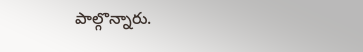పాల్గొన్నారు.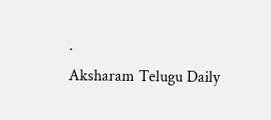.
Aksharam Telugu Daily